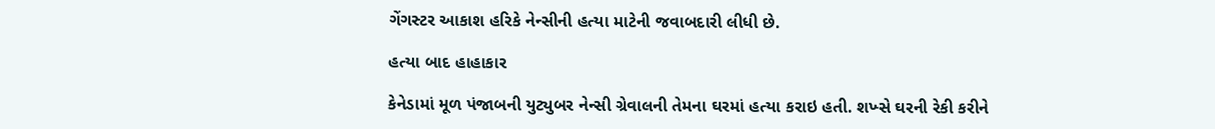ગેંગસ્ટર આકાશ હરિકે નેન્સીની હત્યા માટેની જવાબદારી લીધી છે.

હત્યા બાદ હાહાકાર

કેનેડામાં મૂળ પંજાબની યુટ્યુબર નેન્સી ગ્રેવાલની તેમના ઘરમાં હત્યા કરાઇ હતી. શખ્સે ઘરની રેકી કરીને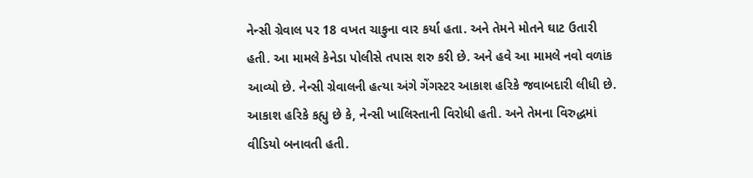નેન્સી ગ્રેવાલ પર 18 વખત ચાકુના વાર કર્યા હતા. અને તેમને મોતને ઘાટ ઉતારી હતી. આ મામલે કેનેડા પોલીસે તપાસ શરુ કરી છે. અને હવે આ મામલે નવો વળાંક આવ્યો છે. નેન્સી ગ્રેવાલની હત્યા અંગે ગેંગસ્ટર આકાશ હરિકે જવાબદારી લીધી છે. આકાશ હરિકે કહ્યુ છે કે, નેન્સી ખાલિસ્તાની વિરોધી હતી. અને તેમના વિરુદ્ધમાં વીડિયો બનાવતી હતી.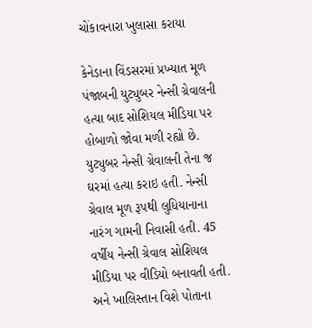ચોંકાવનારા ખુલાસા કરાયા

કેનેડાના વિંડસરમાં પ્રખ્યાત મૂળ પંજાબની યુટ્યુબર નેન્સી ગ્રેવાલની હત્યા બાદ સોશિયલ મીડિયા પર હોબાળો જોવા મળી રહ્યો છે. યુટ્યુબર નેન્સી ગ્રેવાલની તેના જ ઘરમાં હત્યા કરાઇ હતી. નેન્સી ગ્રેવાલ મૂળ રૂપથી લુધિયાનાના નારંગ ગામની નિવાસી હતી. 45 વર્ષીય નેન્સી ગ્રેવાલ સોશિયલ મીડિયા પર વીડિયો બનાવતી હતી. અને ખાલિસ્તાન વિશે પોતાના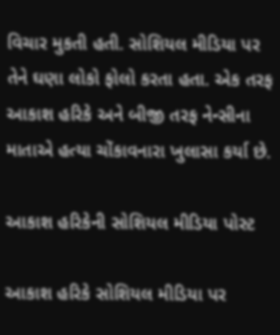વિચાર મુકતી હતી. સોશિયલ મીડિયા પર તેને ઘણા લોકો ફોલો કરતા હતા. એક તરફ આકાશ હરિકે અને બીજી તરફ નેન્સીના માતાએ હત્યા ચોંકાવનારા ખુલાસા કર્યા છે.

આકાશ હરિકેની સોશિયલ મીડિયા પોસ્ટ

આકાશ હરિકે સોશિયલ મીડિયા પર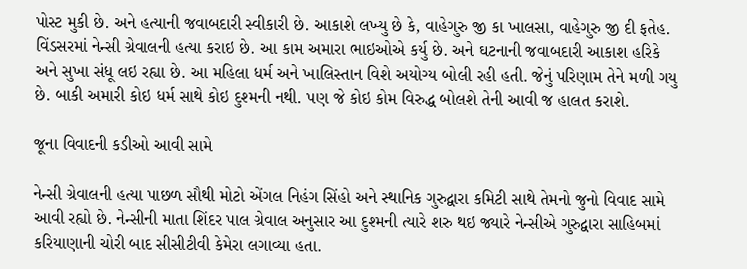પોસ્ટ મુકી છે. અને હત્યાની જવાબદારી સ્વીકારી છે. આકાશે લખ્યુ છે કે, વાહેગુરુ જી કા ખાલસા, વાહેગુરુ જી દી ફતેહ. વિંડસરમાં નેન્સી ગ્રેવાલની હત્યા કરાઇ છે. આ કામ અમારા ભાઇઓએ કર્યુ છે. અને ઘટનાની જવાબદારી આકાશ હરિકે અને સુખા સંધૂ લઇ રહ્યા છે. આ મહિલા ધર્મ અને ખાલિસ્તાન વિશે અયોગ્ય બોલી રહી હતી. જેનું પરિણામ તેને મળી ગયુ છે. બાકી અમારી કોઇ ધર્મ સાથે કોઇ દુશ્મની નથી. પણ જે કોઇ કોમ વિરુદ્ધ બોલશે તેની આવી જ હાલત કરાશે.

જૂના વિવાદની કડીઓ આવી સામે

નેન્સી ગ્રેવાલની હત્યા પાછળ સૌથી મોટો એંગલ નિહંગ સિંહો અને સ્થાનિક ગુરુદ્વારા કમિટી સાથે તેમનો જુનો વિવાદ સામે આવી રહ્યો છે. નેન્સીની માતા શિંદર પાલ ગ્રેવાલ અનુસાર આ દુશ્મની ત્યારે શરુ થઇ જ્યારે નેન્સીએ ગુરુદ્વારા સાહિબમાં કરિયાણાની ચોરી બાદ સીસીટીવી કેમેરા લગાવ્યા હતા.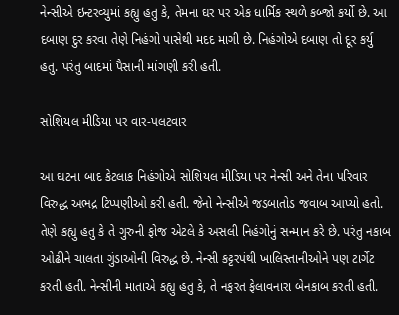નેન્સીએ ઇન્ટરવ્યુમાં કહ્યુ હતુ કે, તેમના ઘર પર એક ધાર્મિક સ્થળે કબ્જો કર્યો છે. આ દબાણ દુર કરવા તેણે નિહંગો પાસેથી મદદ માગી છે. નિહંગોએ દબાણ તો દૂર કર્યુ હતુ. પરંતુ બાદમાં પૈસાની માંગણી કરી હતી.

સોશિયલ મીડિયા પર વાર-પલટવાર

આ ઘટના બાદ કેટલાક નિહંગોએ સોશિયલ મીડિયા પર નેન્સી અને તેના પરિવાર વિરુદ્ધ અભદ્ર ટિપ્પણીઓ કરી હતી. જેનો નેન્સીએ જડબાતોડ જવાબ આપ્યો હતો. તેણે કહ્યુ હતુ કે તે ગુરુની ફોજ એટલે કે અસલી નિહંગોનું સન્માન કરે છે. પરંતુ નકાબ ઓઢીને ચાલતા ગુંડાઓની વિરુદ્ધ છે. નેન્સી કટ્ટરપંથી ખાલિસ્તાનીઓને પણ ટાર્ગેટ કરતી હતી. નેન્સીની માતાએ કહ્યુ હતુ કે, તે નફરત ફેલાવનારા બેનકાબ કરતી હતી.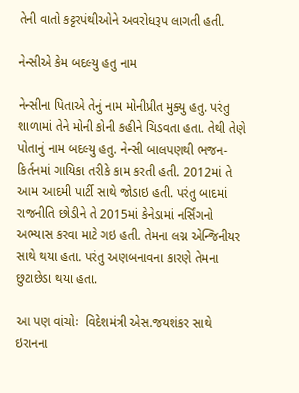તેની વાતો કટ્ટરપંથીઓને અવરોધરૂપ લાગતી હતી.

નેન્સીએ કેમ બદલ્યુ હતુ નામ

નેન્સીના પિતાએ તેનું નામ મોનીપ્રીત મુક્યુ હતુ. પરંતુ શાળામાં તેને મોની કોની કહીને ચિડવતા હતા. તેથી તેણે પોતાનું નામ બદલ્યુ હતુ. નેન્સી બાલપણથી ભજન-કિર્તનમાં ગાયિકા તરીકે કામ કરતી હતી. 2012માં તે આમ આદમી પાર્ટી સાથે જોડાઇ હતી. પરંતુ બાદમાં રાજનીતિ છોડીને તે 2015માં કેનેડામાં નર્સિંગનો અભ્યાસ કરવા માટે ગઇ હતી. તેમના લગ્ન એન્જિનીયર સાથે થયા હતા. પરંતુ અણબનાવના કારણે તેમના છુટાછેડા થયા હતા.

આ પણ વાંચોઃ  વિદેશમંત્રી એસ.જયશંકર સાથે ઇરાનના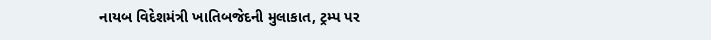નાયબ વિદેશમંત્રી ખાતિબજેદની મુલાકાત, ટ્રમ્પ પર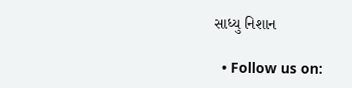સાધ્યુ નિશાન

  • Follow us on: